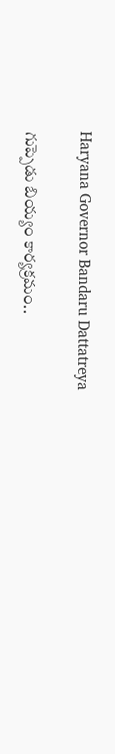Haryana Governor Bandaru Dattatreya

గుప్పెడు బియ్యం కార్యక్రమం..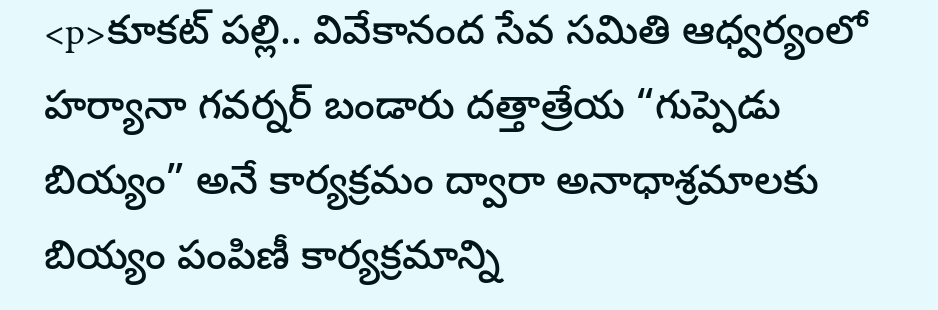<p>కూకట్ పల్లి.. వివేకానంద సేవ సమితి ఆధ్వర్యంలో హర్యానా గవర్నర్ బండారు దత్తాత్రేయ “గుప్పెడు బియ్యం” అనే కార్యక్రమం ద్వారా అనాధాశ్రమాలకు బియ్యం పంపిణీ కార్యక్రమాన్ని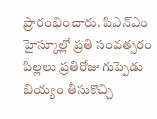ప్రారంభించారు. పిఎన్ఎం హైస్కూల్లో ప్రతి సంవత్సరం పిల్లలు ప్రతిరోజు గుప్పెడు బియ్యం తీసుకొచ్చి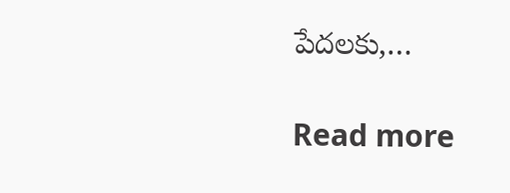పేదలకు,…

Read more